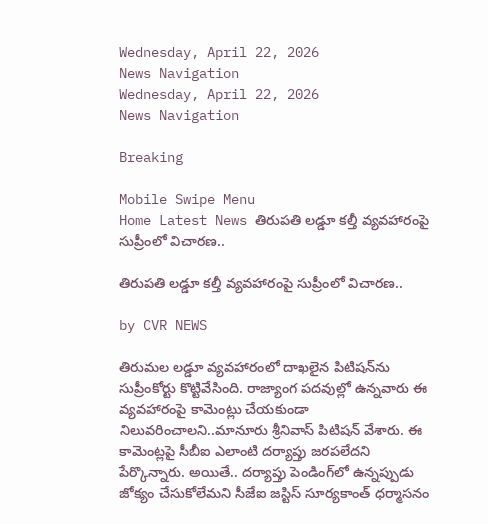Wednesday, April 22, 2026
News Navigation
Wednesday, April 22, 2026
News Navigation

Breaking

Mobile Swipe Menu
Home Latest News తిరుపతి లడ్డూ కల్తీ వ్యవహారంపై సుప్రీంలో విచారణ..

తిరుపతి లడ్డూ కల్తీ వ్యవహారంపై సుప్రీంలో విచారణ..

by CVR NEWS

తిరుమల లడ్డూ వ్యవహారంలో దాఖలైన పిటిషన్‌ను సుప్రీంకోర్టు కొట్టివేసింది. రాజ్యాంగ పదవుల్లో ఉన్నవారు ఈ వ్యవహారంపై కామెంట్లు చేయకుండా నిలువరించాలని..మానూరు శ్రీనివాస్‌ పిటిషన్‌ వేశారు. ఈ కామెంట్లపై సీబీఐ ఎలాంటి దర్యాప్తు జరపలేదని పేర్కొన్నారు. అయితే.. దర్యాప్తు పెండింగ్‌లో ఉన్నప్పుడు జోక్యం చేసుకోలేమని సీజేఐ జస్టిస్‌ సూర్యకాంత్‌ ధర్మాసనం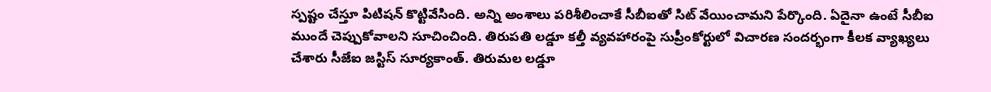స్పష్టం చేస్తూ పిటిషన్‌ కొట్టివేసింది. అన్ని అంశాలు పరిశీలించాకే సీబీఐతో సిట్‌ వేయించామని పేర్కొంది. ఏదైనా ఉంటే సీబీఐ ముందే చెప్పుకోవాలని సూచించింది. తిరుపతి లడ్డూ కల్తీ వ్యవహారంపై సుప్రీంకోర్టులో విచారణ సందర్భంగా కీలక వ్యాఖ్యలు చేశారు సీజేఐ జస్టిస్ సూర్యకాంత్. తిరుమల లడ్డూ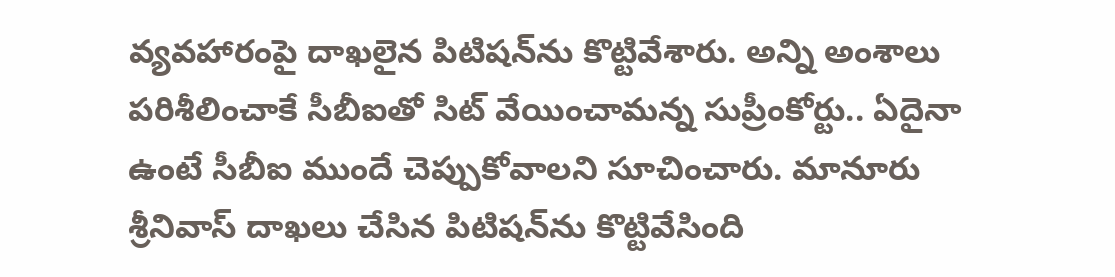వ్యవహారంపై దాఖలైన పిటిషన్‌ను కొట్టివేశారు. అన్ని అంశాలు పరిశీలించాకే సీబీఐతో సిట్ వేయించామన్న సుప్రీంకోర్టు.. ఏదైనా ఉంటే సీబీఐ ముందే చెప్పుకోవాలని సూచించారు. మానూరు శ్రీనివాస్ దాఖలు చేసిన పిటిషన్‌ను కొట్టివేసింది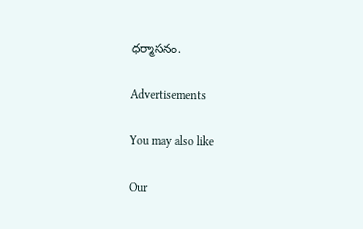ధర్మాసనం.

Advertisements

You may also like

Our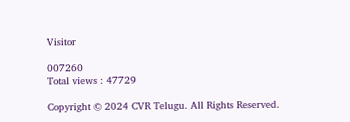Visitor

007260
Total views : 47729

Copyright © 2024 CVR Telugu. All Rights Reserved.